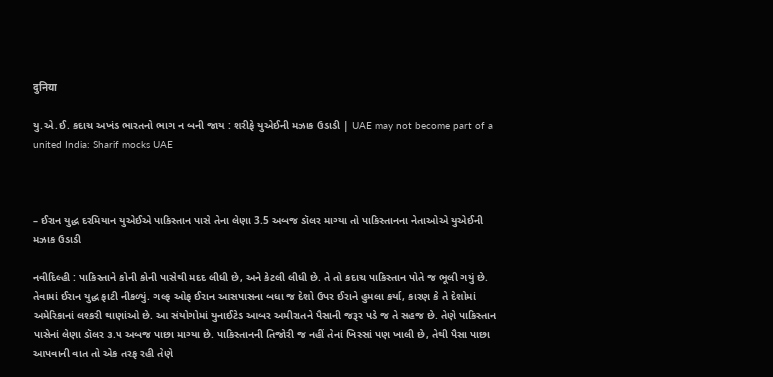दुनिया

યુ.એ.ઈ. કદાચ અખંડ ભારતનો ભાગ ન બની જાય : શરીફે યુએઈની મઝાક ઉડાડી | UAE may not become part of a united India: Sharif mocks UAE



– ઈરાન યુદ્ધ દરમિયાન યુએઈએ પાકિસ્તાન પાસે તેના લેણા 3.5 અબજ ડૉલર માગ્યા તો પાકિસ્તાનના નેતાઓએ યુએઈની મઝાક ઉડાડી

નવીદિલ્હી : પાકિસ્તાને કોની કોની પાસેથી મદદ લીધી છે, અને કેટલી લીધી છે. તે તો કદાચ પાકિસ્તાન પોતે જ ભૂલી ગયું છે. તેવામાં ઈરાન યુદ્ધ ફાટી નીકળ્યું. ગલ્ફ ઓફ ઈરાન આસપાસના બધા જ દેશો ઉપર ઈરાને હુમલા કર્યા, કારણ કે તે દેશોમાં અમેરિકાનાં લશ્કરી થાણાંઓ છે. આ સંયોગોમાં યુનાઈટેડ આબર અમીરાતને પૈસાની જરૂર પડે જ તે સહજ છે. તેણે પાકિસ્તાન પાસેનાં લેણા ડૉલર ૩.૫ અબજ પાછા માગ્યા છે. પાકિસ્તાનની તિજોરી જ નહીં તેનાં ખિસ્સાં પણ ખાલી છે, તેથી પૈસા પાછા આપવાની વાત તો એક તરફ રહી તેણે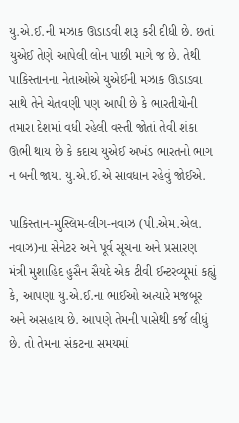યુ.એ.ઈ.ની મઝાક ઊડાડવી શરૂ કરી દીધી છે. છતાં યુએઈ તેણે આપેલી લોન પાછી માગે જ છે. તેથી પાકિસ્તાનના નેતાઓએ યુએઈની મઝાક ઊડાડવા સાથે તેને ચેતવણી પણ આપી છે કે ભારતીયોની તમારા દેશમાં વધી રહેલી વસ્તી જોતાં તેવી શંકા ઊભી થાય છે કે કદાચ યુએઈ અખંડ ભારતનો ભાગ ન બની જાય. યુ.એ.ઈ.એ સાવધાન રહેવું જોઈએ.

પાકિસ્તાન-મુસ્લિમ-લીગ-નવાઝ (પી.એમ.એલ. નવાઝ)ના સેનેટર અને પૂર્વ સૂચના અને પ્રસારણ મંત્રી મુશાહિદ હુસૈન સૈયદે એક ટીવી ઈન્ટરવ્યૂમાં કહ્યું કે, આપણા યુ.એ.ઈ.ના ભાઈઓ અત્યારે મજબૂર અને અસહાય છે. આપણે તેમની પાસેથી કર્જ લીધું છે. તો તેમના સંકટના સમયમાં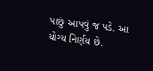પાછું આપવું જ પડે. આ યોગ્ય નિર્ણય છે.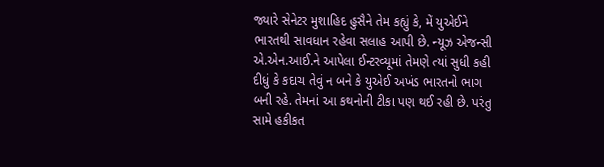જ્યારે સેનેટર મુશાહિદ હુસૈને તેમ કહ્યું કે, મેં યુએઈને ભારતથી સાવધાન રહેવા સલાહ આપી છે. ન્યૂઝ એજન્સી એ.એન.આઈ.ને આપેલા ઈન્ટરવ્યૂમાં તેમણે ત્યાં સુધી કહી દીધું કે કદાચ તેવું ન બને કે યુએઈ અખંડ ભારતનો ભાગ બની રહે. તેમનાં આ કથનોની ટીકા પણ થઈ રહી છે. પરંતુ સામે હકીકત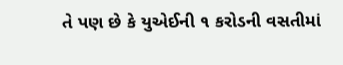તે પણ છે કે યુએઈની ૧ કરોડની વસતીમાં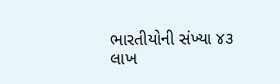ભારતીયોની સંખ્યા ૪૩ લાખ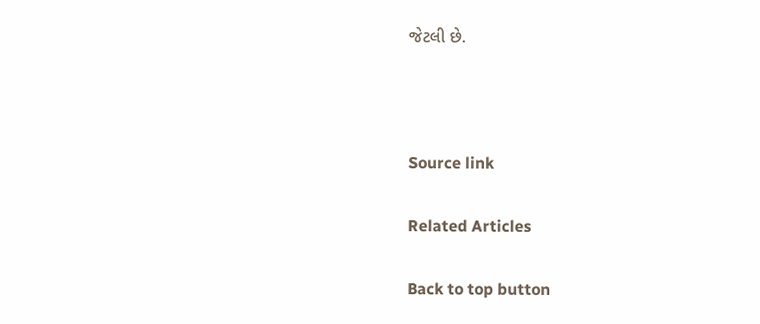જેટલી છે.



Source link

Related Articles

Back to top button